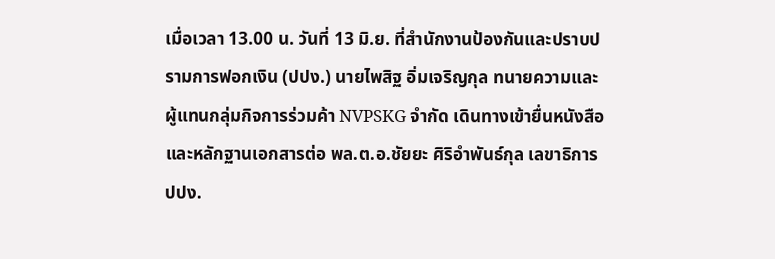เมื่อเวลา 13.00 น. วันที่ 13 มิ.ย. ที่สำนักงานป้องกันและปราบปรามการฟอกเงิน (ปปง.) นายไพสิฐ อิ่มเจริญกุล ทนายความและผู้แทนกลุ่มกิจการร่วมค้า NVPSKG จำกัด เดินทางเข้ายื่นหนังสือและหลักฐานเอกสารต่อ พล.ต.อ.ชัยยะ ศิริอำพันธ์กุล เลขาธิการ ปปง.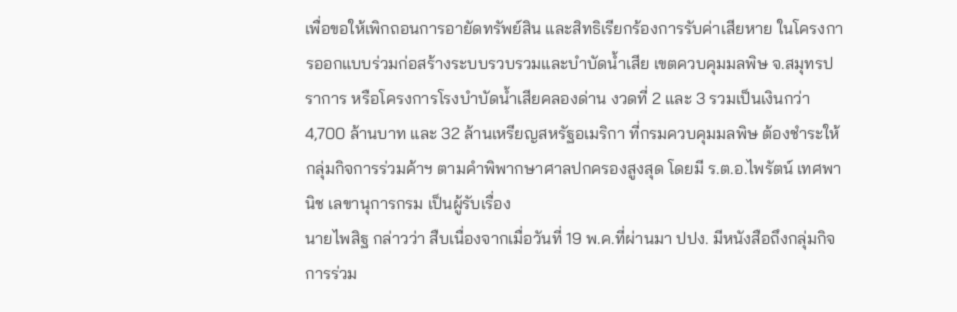เพื่อขอให้เพิกถอนการอายัดทรัพย์สิน และสิทธิเรียกร้องการรับค่าเสียหาย ในโครงการออกแบบร่วมก่อสร้างระบบรวบรวมและบำบัดน้ำเสีย เขตควบคุมมลพิษ จ.สมุทรปราการ หรือโครงการโรงบำบัดน้ำเสียคลองด่าน งวดที่ 2 และ 3 รวมเป็นเงินกว่า 4,700 ล้านบาท และ 32 ล้านเหรียญสหรัฐอเมริกา ที่กรมควบคุมมลพิษ ต้องชำระให้กลุ่มกิจการร่วมค้าฯ ตามคำพิพากษาศาลปกครองสูงสุด โดยมี ร.ต.อ.ไพรัตน์ เทศพานิช เลขานุการกรม เป็นผู้รับเรื่อง
นายไพสิฐ กล่าวว่า สืบเนื่องจากเมื่อวันที่ 19 พ.ค.ที่ผ่านมา ปปง. มีหนังสือถึงกลุ่มกิจการร่วม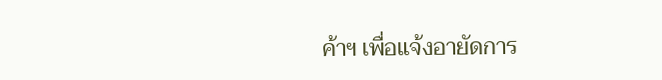ค้าฯ เพื่อแจ้งอายัดการ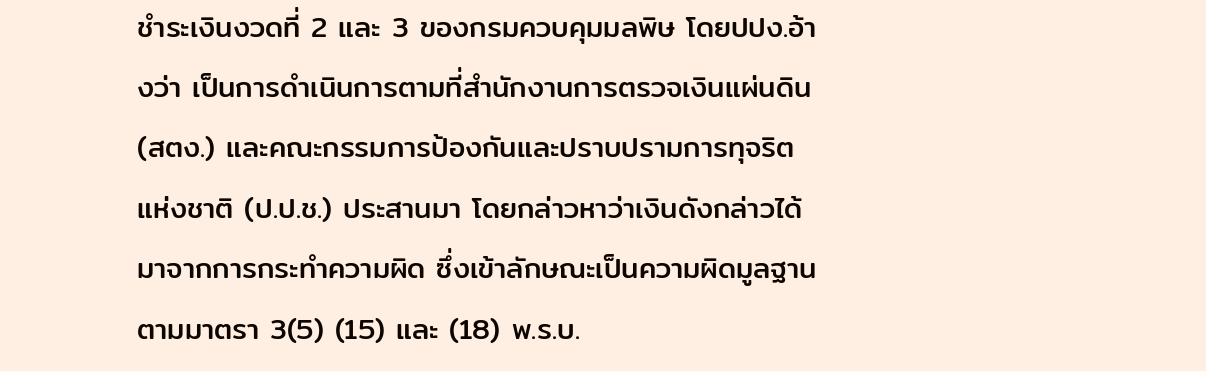ชำระเงินงวดที่ 2 และ 3 ของกรมควบคุมมลพิษ โดยปปง.อ้างว่า เป็นการดำเนินการตามที่สำนักงานการตรวจเงินแผ่นดิน (สตง.) และคณะกรรมการป้องกันและปราบปรามการทุจริตแห่งชาติ (ป.ป.ช.) ประสานมา โดยกล่าวหาว่าเงินดังกล่าวได้มาจากการกระทำความผิด ซึ่งเข้าลักษณะเป็นความผิดมูลฐานตามมาตรา 3(5) (15) และ (18) พ.ร.บ.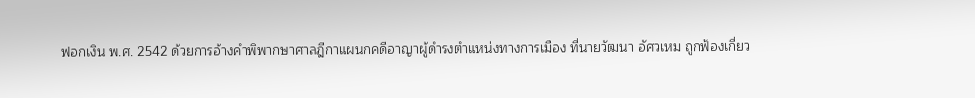ฟอกเงิน พ.ศ. 2542 ด้วยการอ้างคำพิพากษาศาลฎีกาแผนกคดีอาญาผู้ดำรงตำแหน่งทางการเมือง ที่นายวัฒนา อัศวเหม ถูกฟ้องเกี่ยว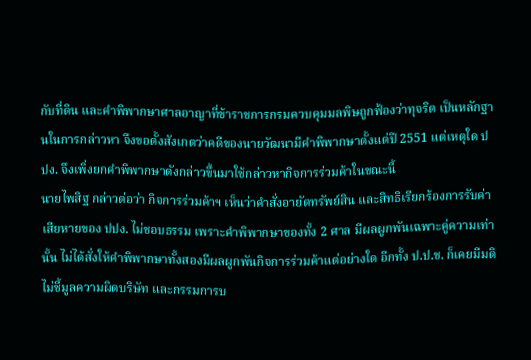กับที่ดิน และคำพิพากษาศาลอาญาที่ข้าราชการกรมควบคุมมลพิษถูกฟ้องว่าทุจริต เป็นหลักฐานในการกล่าวหา จึงขอตั้งสังเกตว่าคดีของนายวัฒนามีคำพิพากษาตั้งแต่ปี 2551 แต่เหตุใด ปปง. จึงเพิ่งยกคำพิพากษาดังกล่าวขึ้นมาใช้กล่าวหากิจการร่วมค้าในขณะนี้
นายไพสิฐ กล่าวต่อว่า กิจการร่วมค้าฯ เห็นว่าคำสั่งอายัดทรัพย์สิน และสิทธิเรียกร้องการรับค่าเสียหายของ ปปง. ไม่ชอบธรรม เพราะคำพิพากษาของทั้ง 2 ศาล มีผลผูกพันเฉพาะคู่ความเท่านั้น ไม่ได้สั่งให้คำพิพากษาทั้งสองมีผลผูกพันกิจการร่วมค้าแต่อย่างใด อีกทั้ง ป.ป.ช. ก็เคยมีมติไม่ชี้มูลความผิดบริษัท และกรรมการบ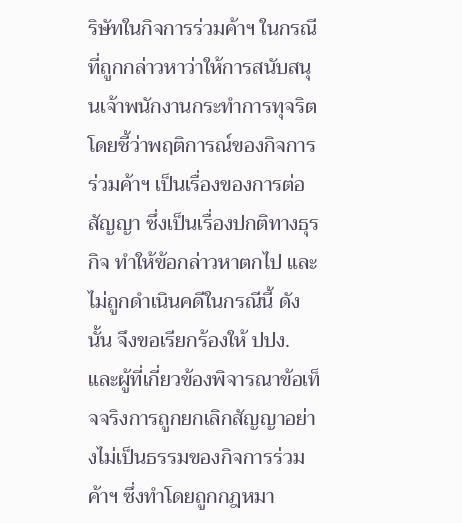ริษัทในกิจการร่วมค้าฯ ในกรณีที่ถูกกล่าวหาว่าให้การสนับสนุนเจ้าพนักงานกระทำการทุจริต โดยชี้ว่าพฤติการณ์ของกิจการร่วมค้าฯ เป็นเรื่องของการต่อสัญญา ซึ่งเป็นเรื่องปกติทางธุรกิจ ทำให้ข้อกล่าวหาตกไป และไม่ถูกดำเนินคดีในกรณีนี้ ดังนั้น จึงขอเรียกร้องให้ ปปง. และผู้ที่เกี่ยวข้องพิจารณาข้อเท็จจริงการถูกยกเลิกสัญญาอย่างไม่เป็นธรรมของกิจการร่วมค้าฯ ซึ่งทำโดยถูกกฎหมา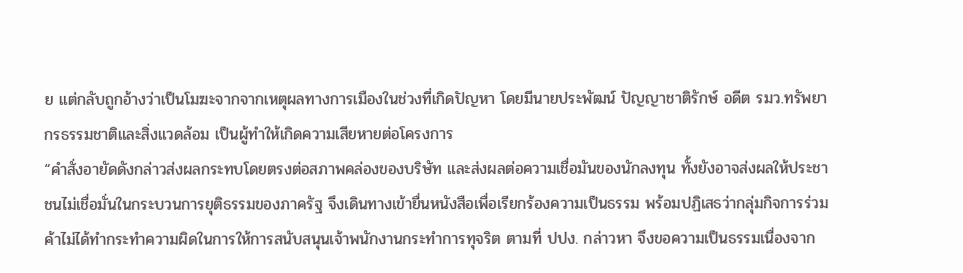ย แต่กลับถูกอ้างว่าเป็นโมฆะจากจากเหตุผลทางการเมืองในช่วงที่เกิดปัญหา โดยมีนายประพัฒน์ ปัญญาชาติรักษ์ อดีต รมว.ทรัพยากรธรรมชาติและสิ่งแวดล้อม เป็นผู้ทำให้เกิดความเสียหายต่อโครงการ
“คำสั่งอายัดดังกล่าวส่งผลกระทบโดยตรงต่อสภาพคล่องของบริษัท และส่งผลต่อความเชื่อมันของนักลงทุน ทั้งยังอาจส่งผลให้ประชาชนไม่เชื่อมั่นในกระบวนการยุติธรรมของภาครัฐ จึงเดินทางเข้ายื่นหนังสือเพื่อเรียกร้องความเป็นธรรม พร้อมปฏิเสธว่ากลุ่มกิจการร่วมค้าไม่ได้ทำกระทำความผิดในการให้การสนับสนุนเจ้าพนักงานกระทำการทุจริต ตามที่ ปปง. กล่าวหา จึงขอความเป็นธรรมเนื่องจาก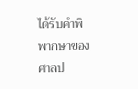ได้รับคำพิพากษาของศาลป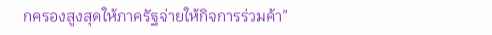กครองสูงสุดให้ภาครัฐจ่ายให้กิจการร่วมค้า”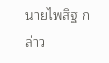นายไพสิฐ กล่าว